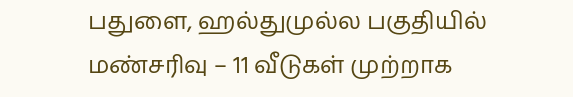பதுளை, ஹல்துமுல்ல பகுதியில் மண்சரிவு – 11 வீடுகள் முற்றாக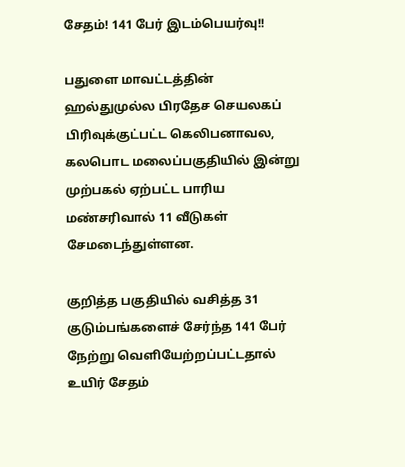சேதம்! 141 பேர் இடம்பெயர்வு!!

பதுளை மாவட்டத்தின் ஹல்துமுல்ல பிரதேச செயலகப் பிரிவுக்குட்பட்ட கெலிபனாவல, கலபொட மலைப்பகுதியில் இன்று முற்பகல் ஏற்பட்ட பாரிய மண்சரிவால் 11 வீடுகள் சேமடைந்துள்ளன.

குறித்த பகுதியில் வசித்த 31 குடும்பங்களைச் சேர்ந்த 141 பேர் நேற்று வெளியேற்றப்பட்டதால் உயிர் சேதம்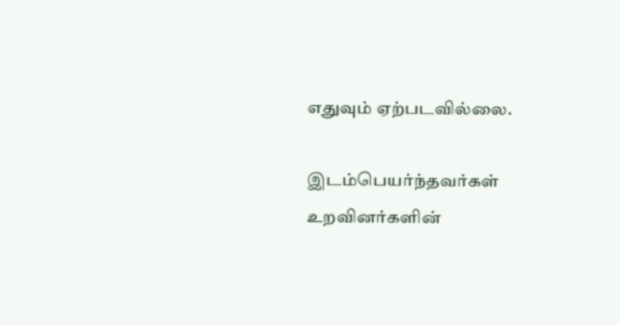எதுவும் ஏற்படவில்லை.

இடம்பெயர்ந்தவர்கள் உறவினர்களின்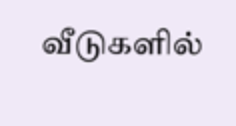வீடுகளில்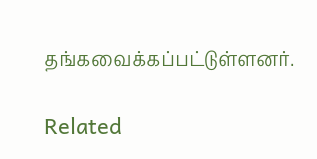தங்கவைக்கப்பட்டுள்ளனர்.

Related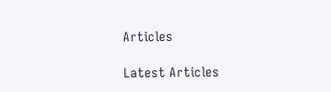Articles

Latest Articles